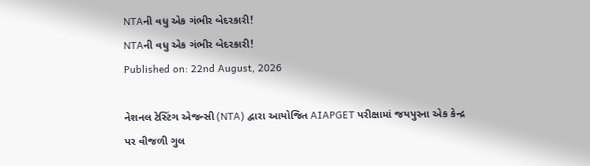NTAની વધુ એક ગંભીર બેદરકારી!
NTAની વધુ એક ગંભીર બેદરકારી!
Published on: 22nd August, 2026

નેશનલ ટેસ્ટિંગ એજન્સી (NTA) દ્વારા આયોજિત AIAPGET પરીક્ષામાં જયપુરના એક કેન્દ્ર પર વીજળી ગુલ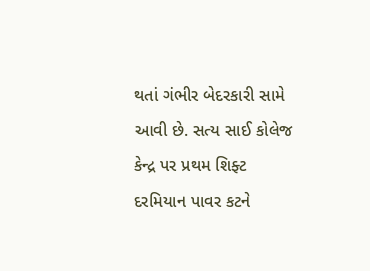થતાં ગંભીર બેદરકારી સામે આવી છે. સત્ય સાઈ કોલેજ કેન્દ્ર પર પ્રથમ શિફ્ટ દરમિયાન પાવર કટને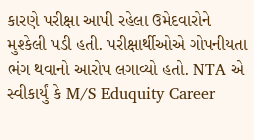કારણે પરીક્ષા આપી રહેલા ઉમેદવારોને મુશ્કેલી પડી હતી. પરીક્ષાર્થીઓએ ગોપનીયતા ભંગ થવાનો આરોપ લગાવ્યો હતો. NTA એ સ્વીકાર્યું કે M/S Eduquity Career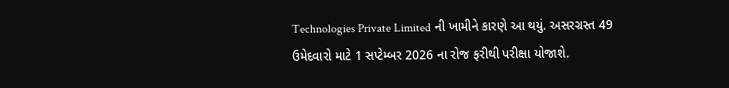Technologies Private Limited ની ખામીને કારણે આ થયું. અસરગ્રસ્ત 49 ઉમેદવારો માટે 1 સપ્ટેમ્બર 2026 ના રોજ ફરીથી પરીક્ષા યોજાશે.